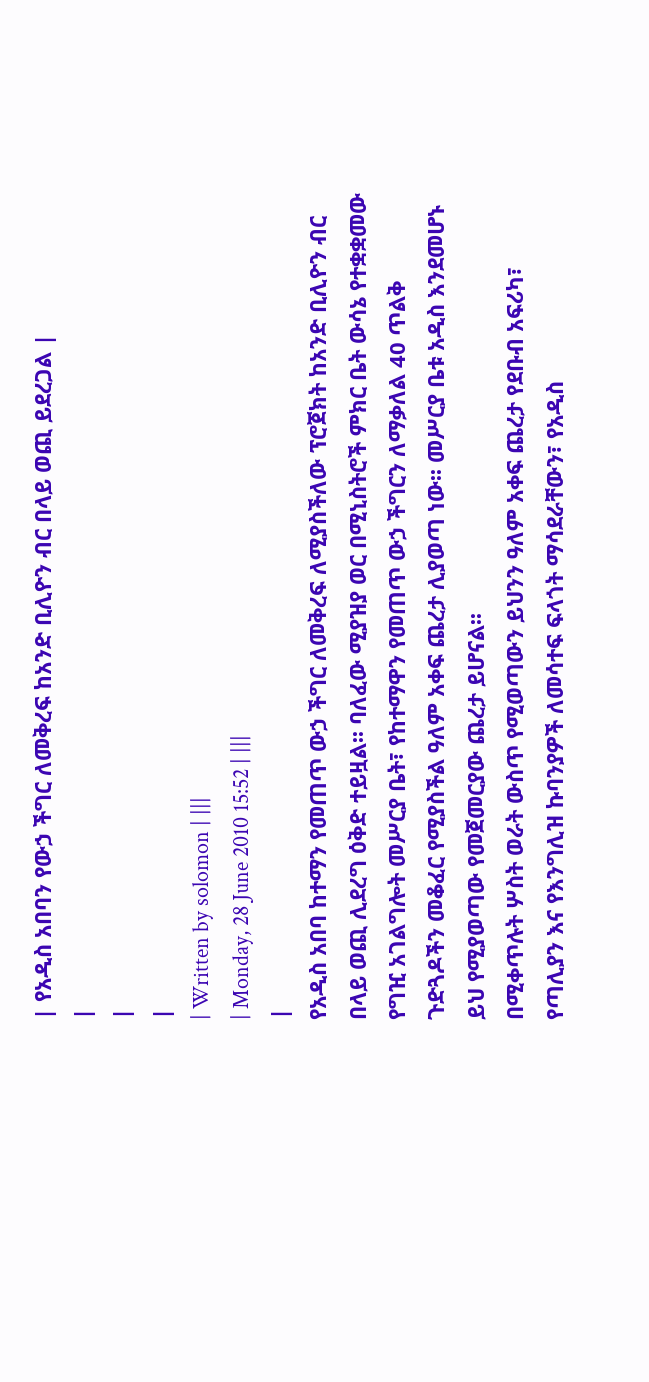| የአዲስ አበባን የውኃ ችግር ለመቅረፍ ከአንድ ቢሊዮን ብር በላይ ወጪ ይደረጋል |
|
|
|
| Written by solomon | |||
| Monday, 28 June 2010 15:52 | |||
|
የአዲስ አበባ ከተማን የመጠጥ ውኃ ችግር ለመቅረፍ ለሚያስችለው ፕሮጀክት ከአንድ ቢሊዮን ብር በላይ ወጪ ሊደረግ ዕቅድ ተይዟል፡፡ ባለፈው ሚያዝያ ወር በሚኒስትሮች ምክር ቤት ውሳኔ የተቋቋመው የግዢ አገልግሎት መሥርያ ቤት፣ የከተማዋን የመጠጥ ውኃ ችግርን ለማቃለል 40 ጥልቅ ጉድጓዶችን መቆፈር የሚያስችል ዓለም አቀፍ ጨረታ ሊያወጣ ነው፡፡ መሥርያ ቤቱ አዲስ እንደመሆኑ ይህ የሚያወጣው የመጀመርያው ጨረታ ይሆናል፡፡
በሚቀጥሉት ሦስት ወራት ውስጥ የሚወጣውን ይህንን ዓለም አቀፍ ጨረታ የደቡብ አፍሪካ፣ የጣሊያን እና የእንግሊዝ ኩባንያዎች ለመሳተፍ ፍላጎት ማሳደራቸውን፣ የአዲስ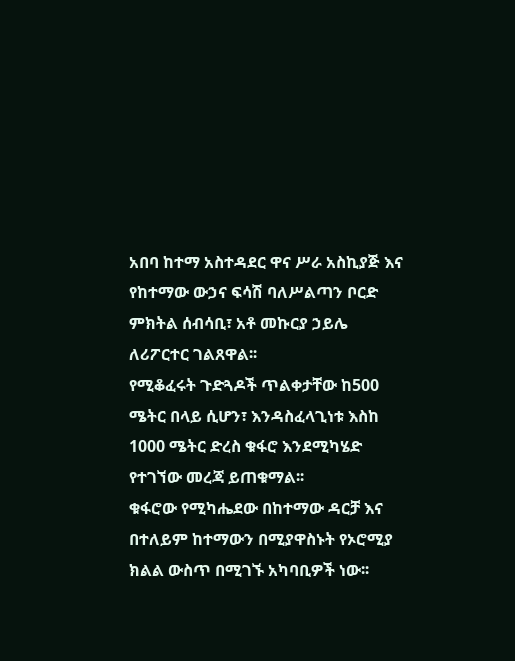አበባ ከተማ አስተዳደር ዋና ሥራ አስኪያጅ እና የከተማው ውኃና ፍሳሽ ባለሥልጣን ቦርድ ምክትል ሰብሳቢ፣ አቶ መኩርያ ኃይሌ ለሪፖርተር ገልጸዋል፡፡
የሚቆፈሩት ጉድጓዶች ጥልቀታቸው ከ500 ሜትር በላይ ሲሆን፣ እንዳስፈላጊነቱ እስከ 1000 ሜትር ድረስ ቁፋሮ እንደሚካሄድ የተገኘው መረጃ ይጠቁማል፡፡
ቁፋሮው የሚካሔደው በከተማው ዳርቻ እና በተለይም ከተማውን በሚያዋስኑት የኦሮሚያ ክልል ውስጥ በሚገኙ አካባቢዎች ነው፡፡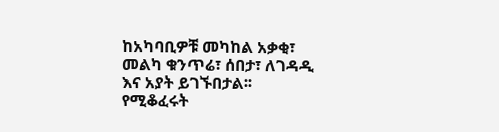ከአካባቢዎቹ መካከል አቃቂ፣ መልካ ቁንጥሬ፣ ሰበታ፣ ለገዳዲ እና አያት ይገኙበታል፡፡
የሚቆፈሩት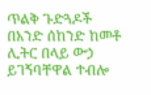ጥልቅ ጉድጓዶች በአንድ ሰከንድ ከመቶ ሊትር በላይ ውኃ ይገኝባቸዋል ተብሎ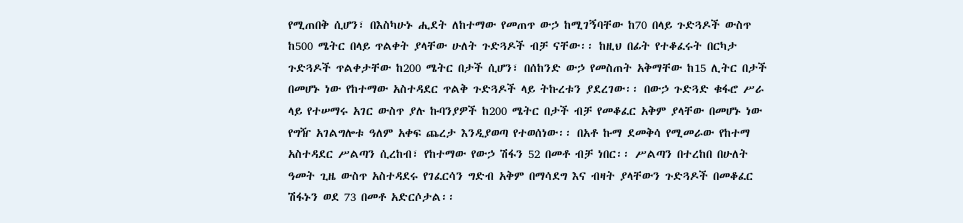የሚጠበቅ ሲሆን፣ በእስካሁኑ ሒደት ለከተማው የመጠጥ ውኃ ከሚገኝባቸው ከ70 በላይ ጉድጓዶች ውስጥ ከ500 ሜትር በላይ ጥልቀት ያላቸው ሁለት ጉድጓዶች ብቻ ናቸው፡፡ ከዚህ በፊት የተቆፈሩት በርካታ ጉድጓዶች ጥልቀታቸው ከ200 ሜትር በታች ሲሆን፣ በሰከንድ ውኃ የመስጠት አቅማቸው ከ15 ሊትር በታች በመሆኑ ነው የከተማው አስተዳደር ጥልቅ ጉድጓዶች ላይ ትኩረቱን ያደረገው፡፡ በውኃ ጉድጓድ ቁፋሮ ሥራ ላይ የተሠማሩ አገር ውስጥ ያሉ ኩባንያዎች ከ200 ሜትር በታች ብቻ የመቆፈር አቅም ያላቸው በመሆኑ ነው የግዥ አገልግሎቱ ዓለም አቀፍ ጨረታ እንዲያወጣ የተወሰነው፡፡ በአቶ ኩማ ደመቅሳ የሚመራው የከተማ አስተዳደር ሥልጣን ሲረከብ፣ የከተማው የውኃ ሽፋን 52 በመቶ ብቻ ነበር፡፡ ሥልጣን በተረከበ በሁለት ዓመት ጊዜ ውስጥ አስተዳደሩ የገፈርሳን ግድብ አቅም በማሳደግ እና ብዛት ያላቸውን ጉድጓዶች በመቆፈር ሽፋኑን ወደ 73 በመቶ አድርሶታል፡፡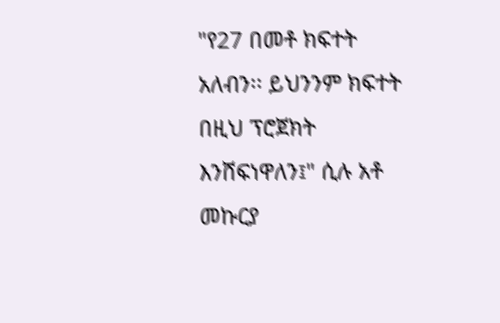"የ27 በመቶ ክፍተት አለብን፡፡ ይህንንም ክፍተት በዚህ ፕሮጀክት እንሸፍነዋለን፤" ሲሉ አቶ መኩርያ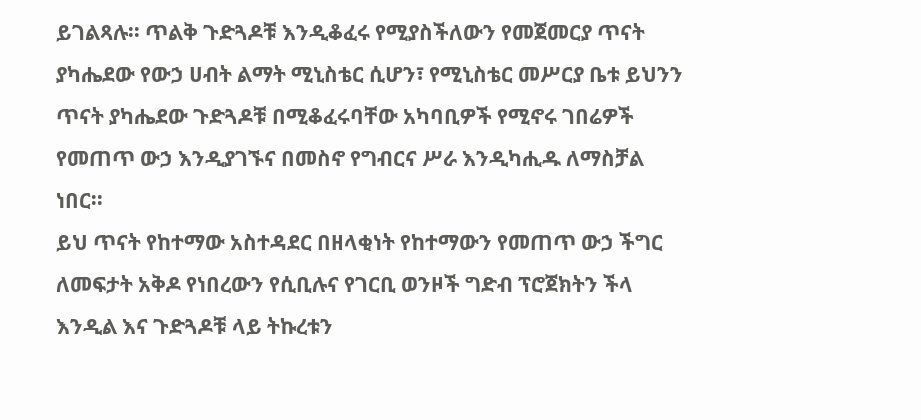ይገልጻሉ፡፡ ጥልቅ ጉድጓዶቹ እንዲቆፈሩ የሚያስችለውን የመጀመርያ ጥናት ያካሔደው የውኃ ሀብት ልማት ሚኒስቴር ሲሆን፣ የሚኒስቴር መሥርያ ቤቱ ይህንን ጥናት ያካሔደው ጉድጓዶቹ በሚቆፈሩባቸው አካባቢዎች የሚኖሩ ገበሬዎች የመጠጥ ውኃ እንዲያገኙና በመስኖ የግብርና ሥራ እንዲካሒዱ ለማስቻል ነበር፡፡
ይህ ጥናት የከተማው አስተዳደር በዘላቂነት የከተማውን የመጠጥ ውኃ ችግር ለመፍታት አቅዶ የነበረውን የሲቢሉና የገርቢ ወንዞች ግድብ ፕሮጀክትን ችላ እንዲል እና ጉድጓዶቹ ላይ ትኩረቱን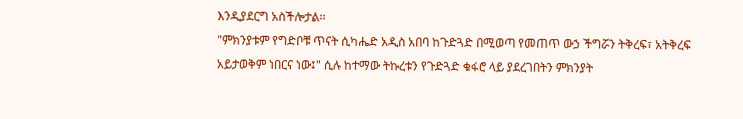እንዲያደርግ አስችሎታል፡፡
"ምክንያቱም የግድቦቹ ጥናት ሲካሔድ አዲስ አበባ ከጉድጓድ በሚወጣ የመጠጥ ውኃ ችግሯን ትቅረፍ፣ አትቅረፍ አይታወቅም ነበርና ነው፤" ሲሉ ከተማው ትኩረቱን የጉድጓድ ቁፋሮ ላይ ያደረገበትን ምክንያት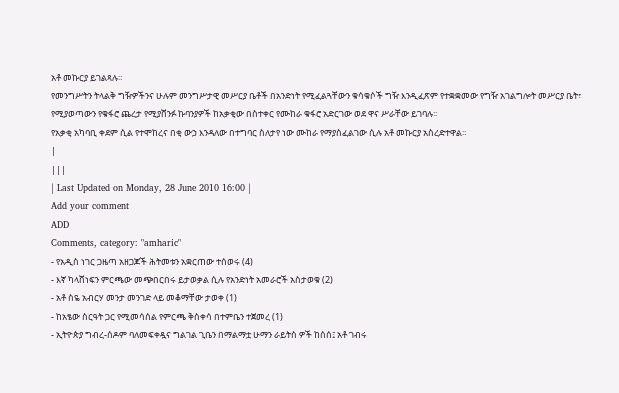አቶ መኩርያ ይገልጻሉ፡፡
የመንግሥትን ትላልቅ ግዥዎችንና ሁሉም መንግሥታዊ መሥርያ ቤቶች በአንድነት የሚፈልጓቸውን ቁሳቁሶች ግዥ እንዲፈጽም የተቋቋመው የግዥ አገልግሎት መሥርያ ቤት፣ የሚያወጣውን የቁፋሮ ጨረታ የሚያሸንፉ ኩባንያዎች ከአቃቂው በስተቀር የሙከራ ቁፋሮ አድርገው ወደ ዋና ሥራቸው ይገባሉ፡፡
የአቃቂ አካባቢ ቀደም ሲል የተሞከረና በቂ ውኃ እንዳለው በተግባር ስለታየ ነው ሙከራ የማያስፈልገው ሲሉ አቶ መኩርያ አስረድተዋል፡፡
|
|||
| Last Updated on Monday, 28 June 2010 16:00 |
Add your comment
ADD
Comments, category: "amharic"
- የአዲስ ነገር ጋዜጣ አዘጋጆች ሕትመቱን አቋርጠው ተሰወሩ (4)
- እኛ ካላሸነፍን ምርጫው መጭበርበሩ ይታወቃል ሲሉ የአንድነት አመራሮች አስታወቁ (2)
- አቶ ስዬ አብርሃ መንታ መንገድ ላይ መቆማቸው ታወቀ (1)
- ከአፄው ስርዓት ጋር የሚመሳሰል የምርጫ ቅስቀሳ በተምቤን ተጀመረ (1)
- ኢትዮጵያ ግብረ-ሰዶም ባለመፍቀዷና ግልገል ጊቤን በማልማቷ ሁማን ራይትስ ዎች ከሰሰ፤ አቶ ገብሩ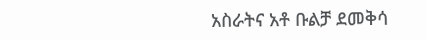አስራትና አቶ ቡልቻ ደመቅሳ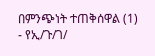በምንጭነት ተጠቅሰዋል (1)
- የኢ/ጉ/ገ/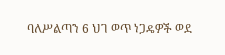ባለሥልጣን 6 ህገ ወጥ ነጋዴዎች ወደ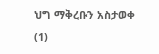ህግ ማቅረቡን አስታወቀ (1)